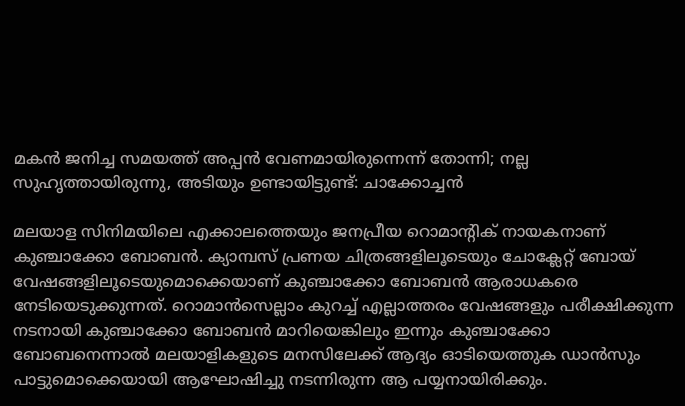മകൻ ജനിച്ച സമയത്ത് അപ്പൻ വേണമായിരുന്നെന്ന് തോന്നി; നല്ല സുഹൃത്തായിരുന്നു, അടിയും ഉണ്ടായിട്ടുണ്ട്: ചാക്കോച്ചൻ

മലയാള സിനിമയിലെ എക്കാലത്തെയും ജനപ്രീയ റൊമാന്റിക് നായകനാണ് കുഞ്ചാക്കോ ബോബൻ. ക്യാമ്പസ് പ്രണയ ചിത്രങ്ങളിലൂടെയും ചോക്ലേറ്റ് ബോയ് വേഷങ്ങളിലൂടെയുമൊക്കെയാണ് കുഞ്ചാക്കോ ബോബന്‍ ആരാധകരെ നേടിയെടുക്കുന്നത്. റൊമാൻസെല്ലാം കുറച്ച് എല്ലാത്തരം വേഷങ്ങളും പരീക്ഷിക്കുന്ന നടനായി കുഞ്ചാക്കോ ബോബൻ മാറിയെങ്കിലും ഇന്നും കുഞ്ചാക്കോ ബോബനെന്നാല്‍ മലയാളികളുടെ മനസിലേക്ക് ആദ്യം ഓടിയെത്തുക ഡാന്‍സും പാട്ടുമൊക്കെയായി ആഘോഷിച്ചു നടന്നിരുന്ന ആ പയ്യനായിരിക്കും.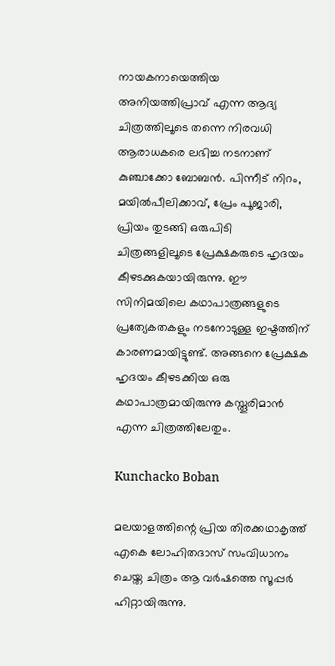നായകനായെത്തിയ അനിയത്തിപ്രാവ് എന്ന ആദ്യ ചിത്രത്തിലൂടെ തന്നെ നിരവധി ആരാധകരെ ലഭിച്ച നടനാണ് കുഞ്ചാക്കോ ബോബൻ. പിന്നീട് നിറം, മയിൽപീലിക്കാവ്, പ്രേം പൂജാരി, പ്രിയം തുടങ്ങി ഒരുപിടി ചിത്രങ്ങളിലൂടെ പ്രേക്ഷകരുടെ ഹൃദയം കീഴടക്കുകയായിരുന്നു. ഈ സിനിമയിലെ കഥാപാത്രങ്ങളുടെ പ്രത്യേകതകളും നടനോടുള്ള ഇഷ്ടത്തിന് കാരണമായിട്ടുണ്ട്. അങ്ങനെ പ്രേക്ഷക ഹൃദയം കീഴടക്കിയ ഒരു കഥാപാത്രമായിരുന്നു കസ്തൂരിമാൻ എന്ന ചിത്രത്തിലേതും.

Kunchacko Boban

മലയാളത്തിന്റെ പ്രിയ തിരക്കഥാകൃത്ത് എകെ ലോഹിതദാസ് സംവിധാനം ചെയ്ത ചിത്രം ആ വർഷത്തെ സൂപ്പർ ഹിറ്റായിരുന്നു.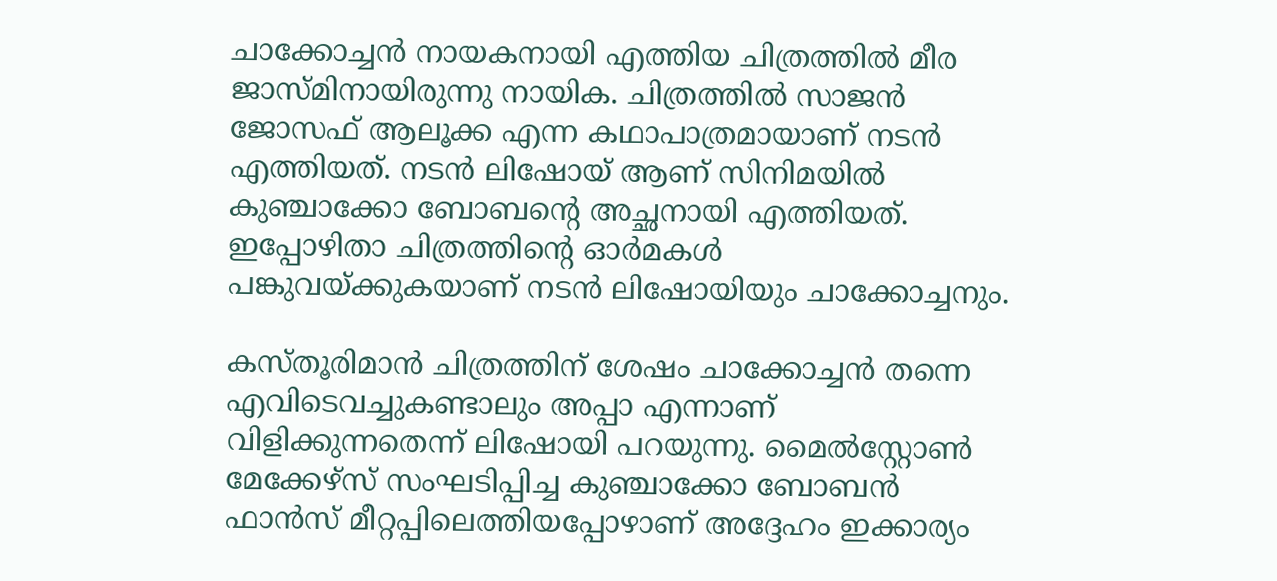ചാക്കോച്ചൻ നായകനായി എത്തിയ ചിത്രത്തിൽ മീര ജാസ്മിനായിരുന്നു നായിക. ചിത്രത്തിൽ സാജൻ ജോസഫ് ആലൂക്ക എന്ന കഥാപാത്രമായാണ് നടൻ എത്തിയത്. നടൻ ലിഷോയ് ആണ് സിനിമയിൽ കുഞ്ചാക്കോ ബോബന്റെ അച്ഛനായി എത്തിയത്. ഇപ്പോഴിതാ ചിത്രത്തിന്റെ ഓർമകൾ പങ്കുവയ്ക്കുകയാണ് നടൻ ലിഷോയിയും ചാക്കോച്ചനും.

കസ്തൂരിമാൻ ചിത്രത്തിന് ശേഷം ചാക്കോച്ചൻ തന്നെ എവിടെവച്ചുകണ്ടാലും അപ്പാ എന്നാണ് വിളിക്കുന്നതെന്ന് ലിഷോയി പറയുന്നു. മൈൽസ്റ്റോൺ മേക്കേഴ്‌സ് സംഘടിപ്പിച്ച കുഞ്ചാക്കോ ബോബൻ ഫാൻസ്‌ മീറ്റപ്പിലെത്തിയപ്പോഴാണ് അദ്ദേഹം ഇക്കാര്യം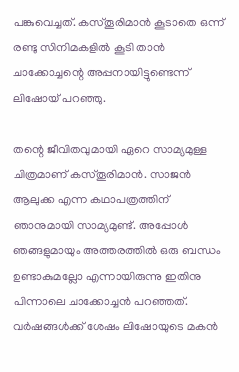പങ്കുവെച്ചത്. കസ്തൂരിമാൻ കൂടാതെ ഒന്ന് രണ്ടു സിനിമകളിൽ കൂടി താൻ ചാക്കോച്ചന്റെ അപ്പനായിട്ടുണ്ടെന്ന് ലിഷോയ് പറഞ്ഞു.

തന്റെ ജീവിതവുമായി ഏറെ സാമ്യമുള്ള ചിത്രമാണ് കസ്തൂരിമാൻ. സാജൻ ആലുക്ക എന്ന കഥാപത്രത്തിന് ഞാനുമായി സാമ്യമുണ്ട്. അപ്പോൾ ഞങ്ങളുമായും അത്തരത്തിൽ ഒരു ബന്ധം ഉണ്ടാകുമല്ലോ എന്നായിരുന്നു ഇതിനു പിന്നാലെ ചാക്കോച്ചൻ പറഞ്ഞത്. വർഷങ്ങൾക്ക് ശേഷം ലിഷോയുടെ മകൻ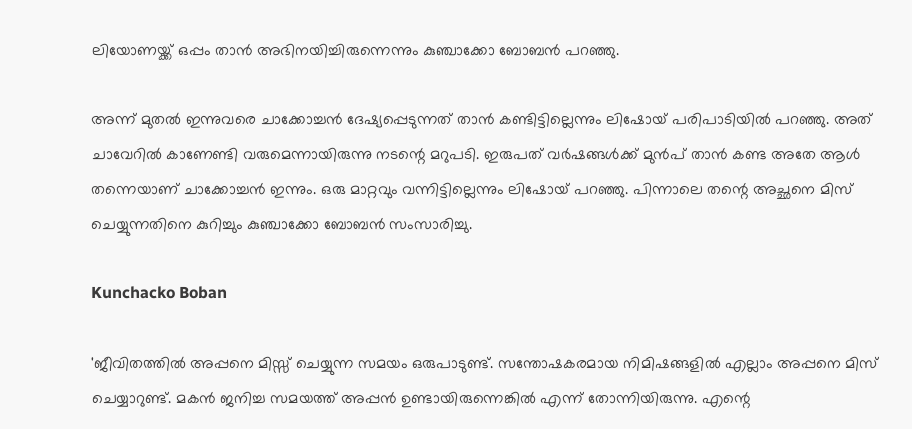ലിയോണയ്ക്ക് ഒപ്പം താൻ അഭിനയിച്ചിരുന്നെന്നും കുഞ്ചാക്കോ ബോബൻ പറഞ്ഞു.

അന്ന് മുതൽ ഇന്നുവരെ ചാക്കോച്ചൻ ദേഷ്യപ്പെടുന്നത് താൻ കണ്ടിട്ടില്ലെന്നും ലിഷോയ് പരിപാടിയിൽ പറഞ്ഞു. അത് ചാവേറിൽ കാണേണ്ടി വരുമെന്നായിരുന്നു നടന്റെ മറുപടി. ഇരുപത് വർഷങ്ങൾക്ക് മുൻപ് താൻ കണ്ട അതേ ആൾ തന്നെയാണ് ചാക്കോച്ചൻ ഇന്നും. ഒരു മാറ്റവും വന്നിട്ടില്ലെന്നും ലിഷോയ് പറഞ്ഞു. പിന്നാലെ തന്റെ അച്ഛനെ മിസ് ചെയ്യുന്നതിനെ കുറിച്ചും കുഞ്ചാക്കോ ബോബൻ സംസാരിച്ചു.

Kunchacko Boban

'ജീവിതത്തിൽ അപ്പനെ മിസ്സ് ചെയ്യുന്ന സമയം ഒരുപാടുണ്ട്. സന്തോഷകരമായ നിമിഷങ്ങളിൽ എല്ലാം അപ്പനെ മിസ് ചെയ്യാറുണ്ട്. മകൻ ജനിച്ച സമയത്ത് അപ്പൻ ഉണ്ടായിരുന്നെങ്കിൽ എന്ന് തോന്നിയിരുന്നു. എന്റെ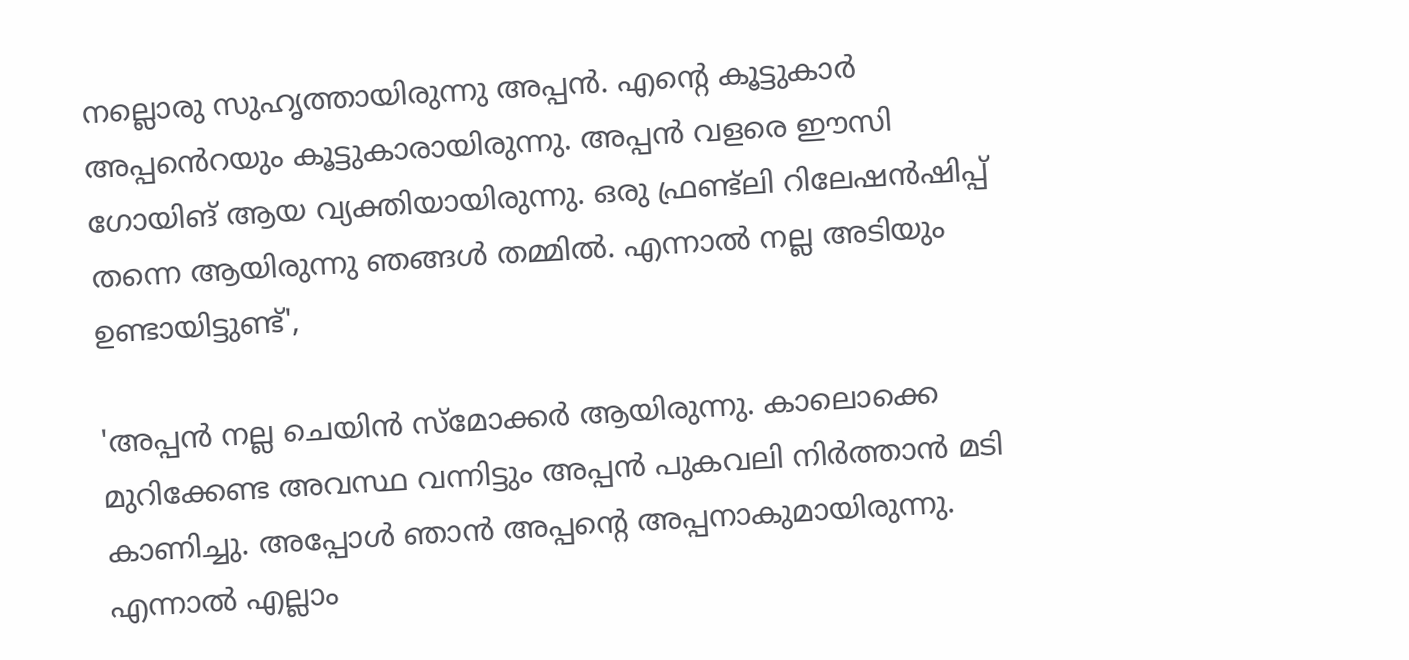നല്ലൊരു സുഹൃത്തായിരുന്നു അപ്പൻ. എന്റെ കൂട്ടുകാർ അപ്പൻെറയും കൂട്ടുകാരായിരുന്നു. അപ്പൻ വളരെ ഈസി ഗോയിങ് ആയ വ്യക്തിയായിരുന്നു. ഒരു ഫ്രണ്ട്ലി റിലേഷൻഷിപ്പ് തന്നെ ആയിരുന്നു ഞങ്ങൾ തമ്മിൽ. എന്നാൽ നല്ല അടിയും ഉണ്ടായിട്ടുണ്ട്',

'അപ്പൻ നല്ല ചെയിൻ സ്മോക്കർ ആയിരുന്നു. കാലൊക്കെ മുറിക്കേണ്ട അവസ്ഥ വന്നിട്ടും അപ്പൻ പുകവലി നിർത്താൻ മടി കാണിച്ചു. അപ്പോൾ ഞാൻ അപ്പന്റെ അപ്പനാകുമായിരുന്നു. എന്നാൽ എല്ലാം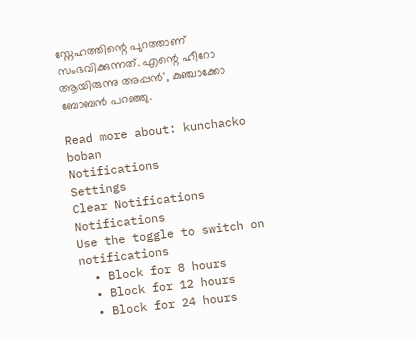സ്നേഹത്തിന്റെ പുറത്താണ് സംഭവിക്കുന്നത്. എന്റെ ഹീറോ ആയിരുന്നു അപ്പൻ', കുഞ്ചാക്കോ ബോബൻ പറഞ്ഞു.

Read more about: kunchacko boban
Notifications
Settings
Clear Notifications
Notifications
Use the toggle to switch on notifications
  • Block for 8 hours
  • Block for 12 hours
  • Block for 24 hours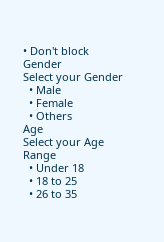• Don't block
Gender
Select your Gender
  • Male
  • Female
  • Others
Age
Select your Age Range
  • Under 18
  • 18 to 25
  • 26 to 35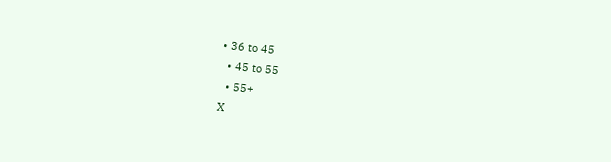• 36 to 45
  • 45 to 55
  • 55+
X